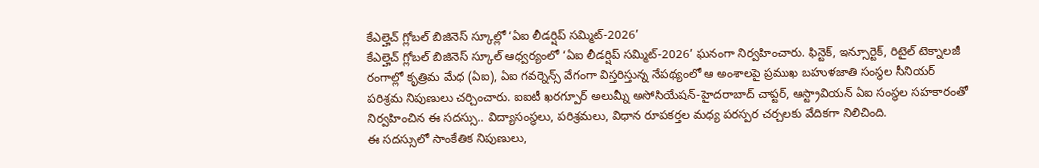కేఎల్హెచ్ గ్లోబల్ బిజినెస్ స్కూల్లో ‘ఏఐ లీడర్షిప్ సమ్మిట్-2026’
కేఎల్హెచ్ గ్లోబల్ బిజినెస్ స్కూల్ ఆధ్వర్యంలో ‘ఏఐ లీడర్షిప్ సమ్మిట్-2026’ ఘనంగా నిర్వహించారు. ఫిన్టెక్, ఇన్సూర్టెక్, రిటైల్ టెక్నాలజీ రంగాల్లో కృత్రిమ మేధ (ఏఐ), ఏఐ గవర్నెన్స్ వేగంగా విస్తరిస్తున్న నేపథ్యంలో ఆ అంశాలపై ప్రముఖ బహుళజాతి సంస్థల సీనియర్ పరిశ్రమ నిపుణులు చర్చించారు. ఐఐటీ ఖరగ్పూర్ అలుమ్నీ అసోసియేషన్-హైదరాబాద్ చాప్టర్, ఆస్ట్రావియన్ ఏఐ సంస్థల సహకారంతో నిర్వహించిన ఈ సదస్సు.. విద్యాసంస్థలు, పరిశ్రమలు, విధాన రూపకర్తల మధ్య పరస్పర చర్చలకు వేదికగా నిలిచింది.
ఈ సదస్సులో సాంకేతిక నిపుణులు,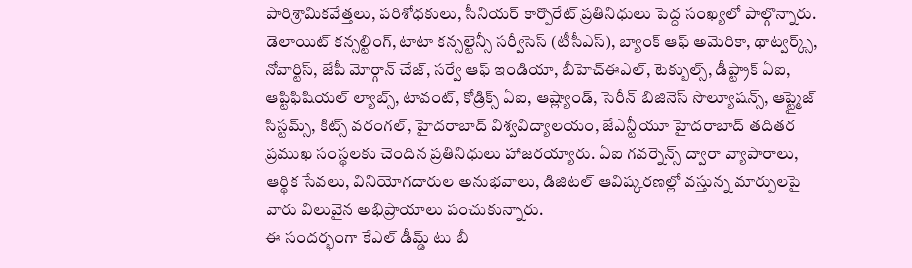పారిశ్రామికవేత్తలు, పరిశోధకులు, సీనియర్ కార్పొరేట్ ప్రతినిధులు పెద్ద సంఖ్యలో పాల్గొన్నారు. డెలాయిట్ కన్సల్టింగ్, టాటా కన్సల్టెన్సీ సర్వీసెస్ (టీసీఎస్), బ్యాంక్ ఆఫ్ అమెరికా, థాట్వర్క్స్, నోవార్టిస్, జేపీ మోర్గాన్ చేజ్, సర్వే ఆఫ్ ఇండియా, బీహెచ్ఈఎల్, టెక్బుల్స్, డీప్ట్రాక్ ఏఐ, ఆప్టిఫిషియల్ ల్యాబ్స్, టావంట్, కోడ్రిక్స్ ఏఐ, ఆష్ల్యాండ్, సెరీన్ బిజినెస్ సొల్యూషన్స్, ఆప్ట్మైజ్ సిస్టమ్స్, కిట్స్ వరంగల్, హైదరాబాద్ విశ్వవిద్యాలయం, జేఎన్టీయూ హైదరాబాద్ తదితర ప్రముఖ సంస్థలకు చెందిన ప్రతినిధులు హాజరయ్యారు. ఏఐ గవర్నెన్స్ ద్వారా వ్యాపారాలు, ఆర్థిక సేవలు, వినియోగదారుల అనుభవాలు, డిజిటల్ ఆవిష్కరణల్లో వస్తున్న మార్పులపై వారు విలువైన అభిప్రాయాలు పంచుకున్నారు.
ఈ సందర్భంగా కేఎల్ డీమ్డ్ టు బీ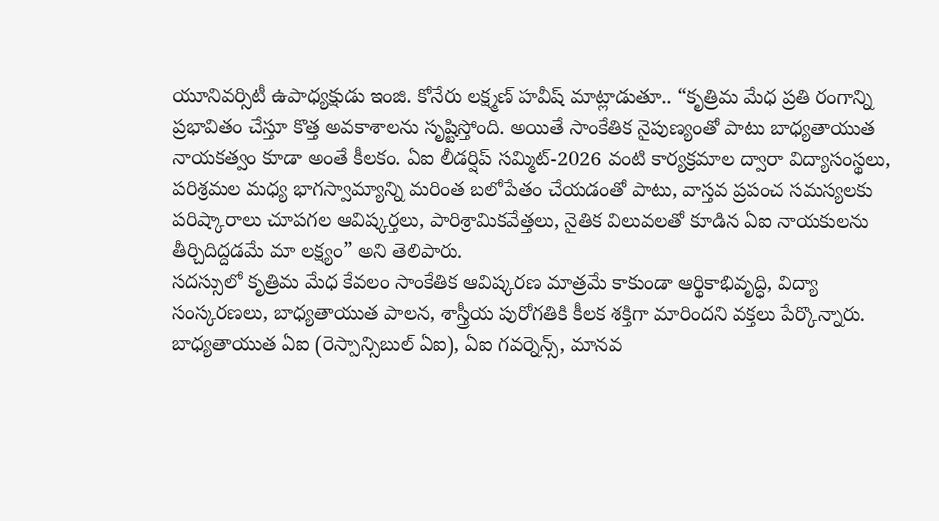యూనివర్సిటీ ఉపాధ్యక్షుడు ఇంజి. కోనేరు లక్ష్మణ్ హవీష్ మాట్లాడుతూ.. “కృత్రిమ మేధ ప్రతి రంగాన్ని ప్రభావితం చేస్తూ కొత్త అవకాశాలను సృష్టిస్తోంది. అయితే సాంకేతిక నైపుణ్యంతో పాటు బాధ్యతాయుత నాయకత్వం కూడా అంతే కీలకం. ఏఐ లీడర్షిప్ సమ్మిట్-2026 వంటి కార్యక్రమాల ద్వారా విద్యాసంస్థలు, పరిశ్రమల మధ్య భాగస్వామ్యాన్ని మరింత బలోపేతం చేయడంతో పాటు, వాస్తవ ప్రపంచ సమస్యలకు పరిష్కారాలు చూపగల ఆవిష్కర్తలు, పారిశ్రామికవేత్తలు, నైతిక విలువలతో కూడిన ఏఐ నాయకులను తీర్చిదిద్దడమే మా లక్ష్యం” అని తెలిపారు.
సదస్సులో కృత్రిమ మేధ కేవలం సాంకేతిక ఆవిష్కరణ మాత్రమే కాకుండా ఆర్థికాభివృద్ధి, విద్యా సంస్కరణలు, బాధ్యతాయుత పాలన, శాస్త్రీయ పురోగతికి కీలక శక్తిగా మారిందని వక్తలు పేర్కొన్నారు. బాధ్యతాయుత ఏఐ (రెస్పాన్సిబుల్ ఏఐ), ఏఐ గవర్నెన్స్, మానవ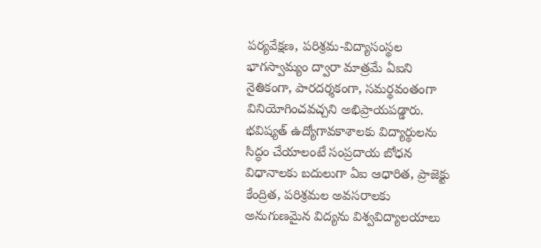పర్యవేక్షణ, పరిశ్రమ-విద్యాసంస్థల భాగస్వామ్యం ద్వారా మాత్రమే ఏఐని నైతికంగా, పారదర్శకంగా, సమర్థవంతంగా వినియోగించవచ్చని అభిప్రాయపడ్డారు. భవిష్యత్ ఉద్యోగావకాశాలకు విద్యార్థులను సిద్ధం చేయాలంటే సంప్రదాయ బోధన విధానాలకు బదులుగా ఏఐ ఆధారిత, ప్రాజెక్టు కేంద్రిత, పరిశ్రమల అవసరాలకు అనుగుణమైన విద్యను విశ్వవిద్యాలయాలు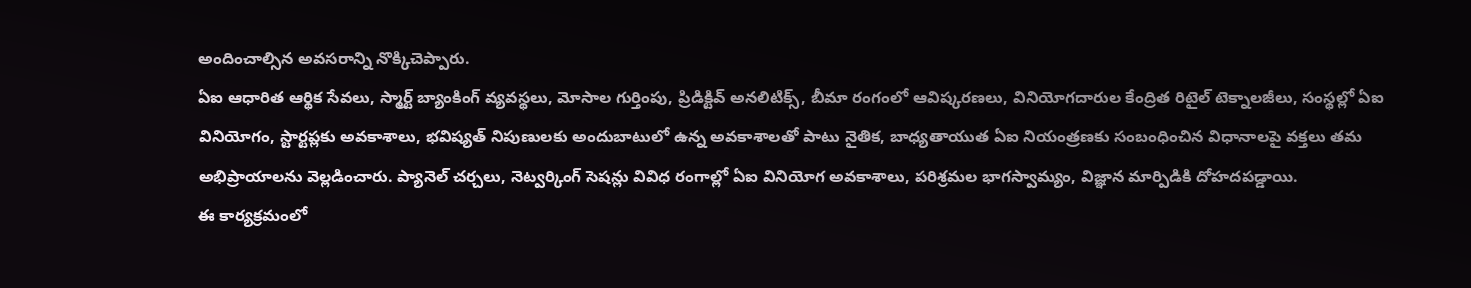అందించాల్సిన అవసరాన్ని నొక్కిచెప్పారు.
ఏఐ ఆధారిత ఆర్థిక సేవలు, స్మార్ట్ బ్యాంకింగ్ వ్యవస్థలు, మోసాల గుర్తింపు, ప్రిడిక్టివ్ అనలిటిక్స్, బీమా రంగంలో ఆవిష్కరణలు, వినియోగదారుల కేంద్రిత రిటైల్ టెక్నాలజీలు, సంస్థల్లో ఏఐ వినియోగం, స్టార్టప్లకు అవకాశాలు, భవిష్యత్ నిపుణులకు అందుబాటులో ఉన్న అవకాశాలతో పాటు నైతిక, బాధ్యతాయుత ఏఐ నియంత్రణకు సంబంధించిన విధానాలపై వక్తలు తమ అభిప్రాయాలను వెల్లడించారు. ప్యానెల్ చర్చలు, నెట్వర్కింగ్ సెషన్లు వివిధ రంగాల్లో ఏఐ వినియోగ అవకాశాలు, పరిశ్రమల భాగస్వామ్యం, విజ్ఞాన మార్పిడికి దోహదపడ్డాయి.
ఈ కార్యక్రమంలో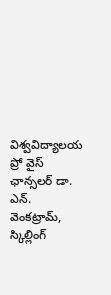విశ్వవిద్యాలయ ప్రో వైస్ ఛాన్సలర్ డా. ఎన్. వెంకట్రామ్, స్కిల్లింగ్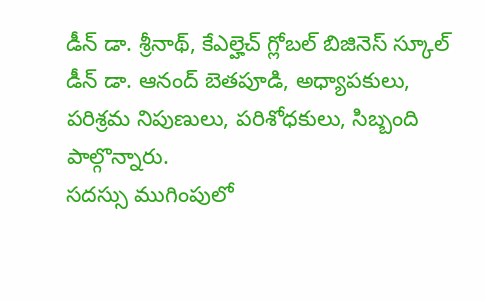డీన్ డా. శ్రీనాథ్, కేఎల్హెచ్ గ్లోబల్ బిజినెస్ స్కూల్ డీన్ డా. ఆనంద్ బెతపూడి, అధ్యాపకులు, పరిశ్రమ నిపుణులు, పరిశోధకులు, సిబ్బంది పాల్గొన్నారు.
సదస్సు ముగింపులో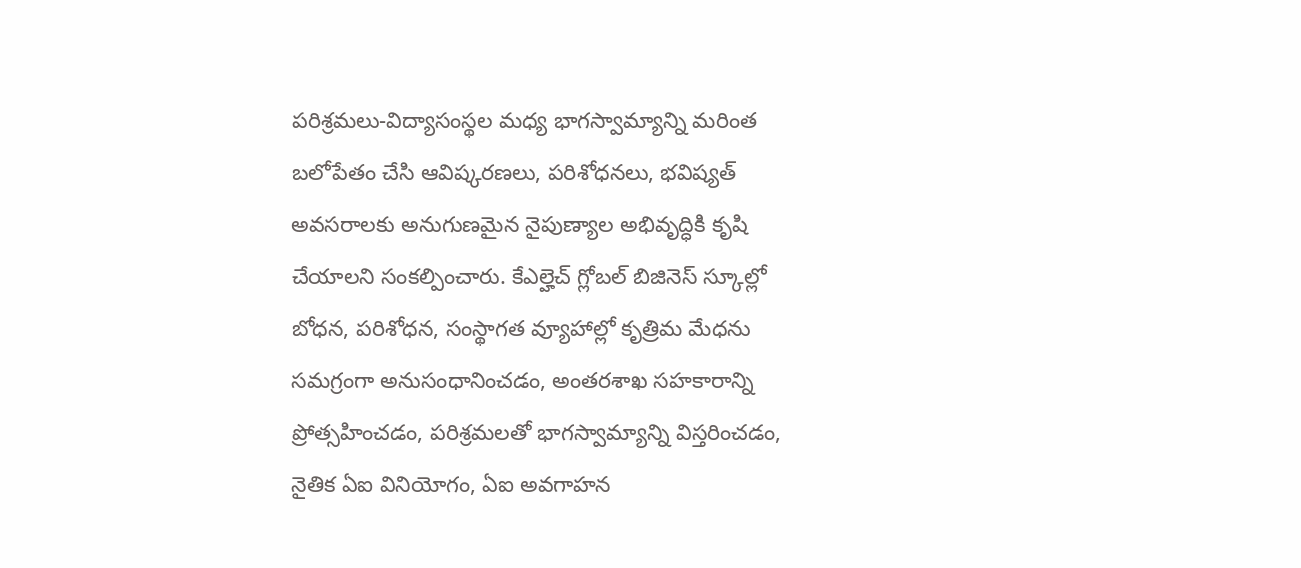పరిశ్రమలు-విద్యాసంస్థల మధ్య భాగస్వామ్యాన్ని మరింత బలోపేతం చేసి ఆవిష్కరణలు, పరిశోధనలు, భవిష్యత్ అవసరాలకు అనుగుణమైన నైపుణ్యాల అభివృద్ధికి కృషి చేయాలని సంకల్పించారు. కేఎల్హెచ్ గ్లోబల్ బిజినెస్ స్కూల్లో బోధన, పరిశోధన, సంస్థాగత వ్యూహాల్లో కృత్రిమ మేధను సమగ్రంగా అనుసంధానించడం, అంతరశాఖ సహకారాన్ని ప్రోత్సహించడం, పరిశ్రమలతో భాగస్వామ్యాన్ని విస్తరించడం, నైతిక ఏఐ వినియోగం, ఏఐ అవగాహన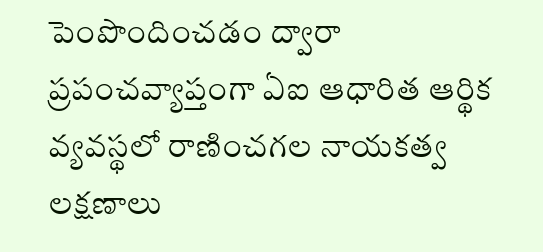పెంపొందించడం ద్వారా ప్రపంచవ్యాప్తంగా ఏఐ ఆధారిత ఆర్థిక వ్యవస్థలో రాణించగల నాయకత్వ లక్షణాలు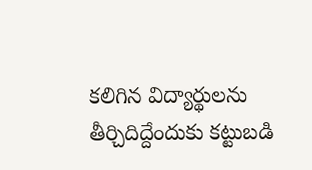కలిగిన విద్యార్థులను తీర్చిదిద్దేందుకు కట్టుబడి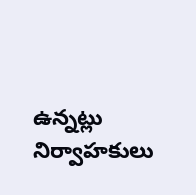ఉన్నట్లు నిర్వాహకులు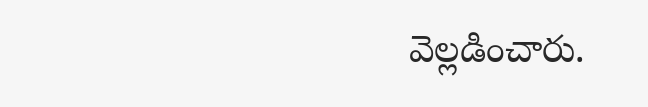వెల్లడించారు.